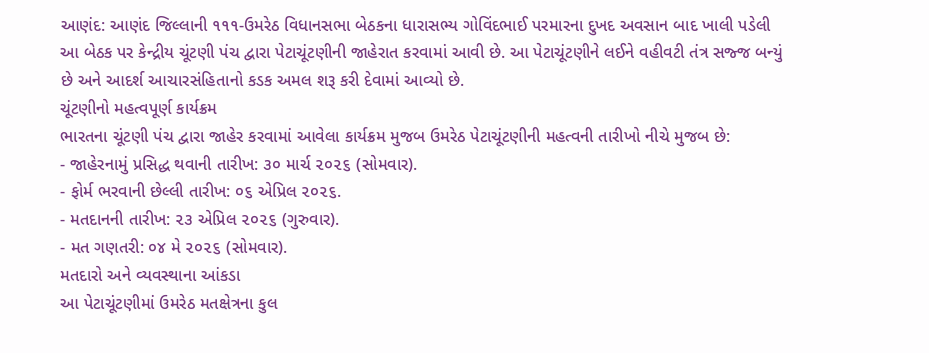આણંદ: આણંદ જિલ્લાની ૧૧૧-ઉમરેઠ વિધાનસભા બેઠકના ધારાસભ્ય ગોવિંદભાઈ પરમારના દુખદ અવસાન બાદ ખાલી પડેલી આ બેઠક પર કેન્દ્રીય ચૂંટણી પંચ દ્વારા પેટાચૂંટણીની જાહેરાત કરવામાં આવી છે. આ પેટાચૂંટણીને લઈને વહીવટી તંત્ર સજ્જ બન્યું છે અને આદર્શ આચારસંહિતાનો કડક અમલ શરૂ કરી દેવામાં આવ્યો છે.
ચૂંટણીનો મહત્વપૂર્ણ કાર્યક્રમ
ભારતના ચૂંટણી પંચ દ્વારા જાહેર કરવામાં આવેલા કાર્યક્રમ મુજબ ઉમરેઠ પેટાચૂંટણીની મહત્વની તારીખો નીચે મુજબ છે:
- જાહેરનામું પ્રસિદ્ધ થવાની તારીખ: ૩૦ માર્ચ ૨૦૨૬ (સોમવાર).
- ફોર્મ ભરવાની છેલ્લી તારીખ: ૦૬ એપ્રિલ ૨૦૨૬.
- મતદાનની તારીખ: ૨૩ એપ્રિલ ૨૦૨૬ (ગુરુવાર).
- મત ગણતરી: ૦૪ મે ૨૦૨૬ (સોમવાર).
મતદારો અને વ્યવસ્થાના આંકડા
આ પેટાચૂંટણીમાં ઉમરેઠ મતક્ષેત્રના કુલ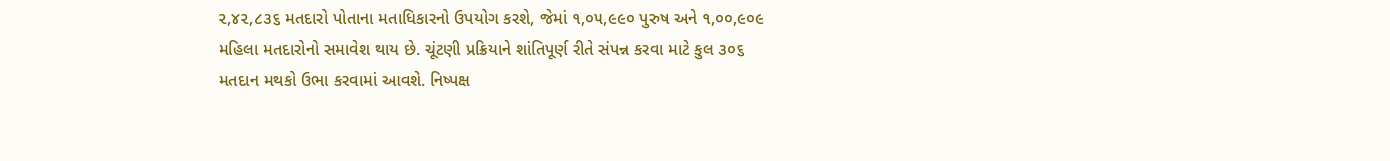૨,૪૨,૮૩૬ મતદારો પોતાના મતાધિકારનો ઉપયોગ કરશે, જેમાં ૧,૦૫,૯૯૦ પુરુષ અને ૧,૦૦,૯૦૯ મહિલા મતદારોનો સમાવેશ થાય છે. ચૂંટણી પ્રક્રિયાને શાંતિપૂર્ણ રીતે સંપન્ન કરવા માટે કુલ ૩૦૬ મતદાન મથકો ઉભા કરવામાં આવશે. નિષ્પક્ષ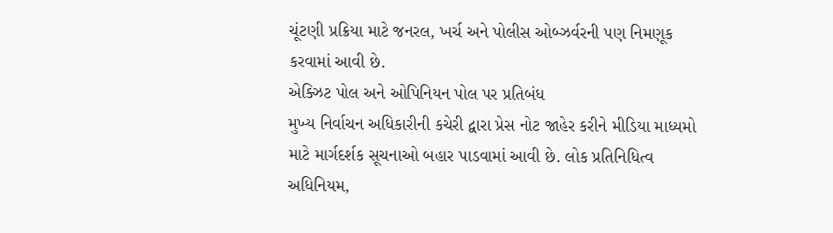ચૂંટણી પ્રક્રિયા માટે જનરલ, ખર્ચ અને પોલીસ ઓબ્ઝર્વરની પણ નિમણૂક કરવામાં આવી છે.
એક્ઝિટ પોલ અને ઓપિનિયન પોલ પર પ્રતિબંધ
મુખ્ય નિર્વાચન અધિકારીની કચેરી દ્વારા પ્રેસ નોટ જાહેર કરીને મીડિયા માધ્યમો માટે માર્ગદર્શક સૂચનાઓ બહાર પાડવામાં આવી છે. લોક પ્રતિનિધિત્વ અધિનિયમ,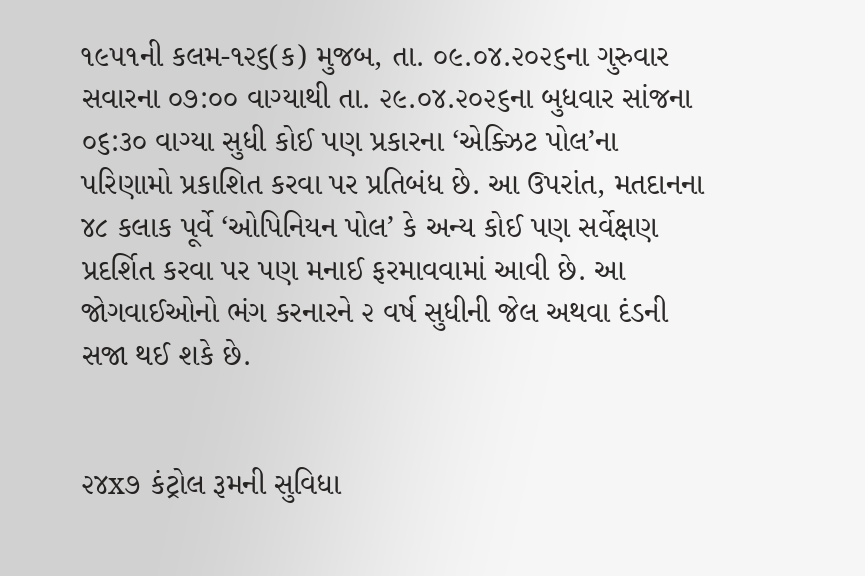૧૯૫૧ની કલમ-૧૨૬(ક) મુજબ, તા. ૦૯.૦૪.૨૦૨૬ના ગુરુવાર સવારના ૦૭:૦૦ વાગ્યાથી તા. ૨૯.૦૪.૨૦૨૬ના બુધવાર સાંજના ૦૬:૩૦ વાગ્યા સુધી કોઈ પણ પ્રકારના ‘એક્ઝિટ પોલ’ના પરિણામો પ્રકાશિત કરવા પર પ્રતિબંધ છે. આ ઉપરાંત, મતદાનના ૪૮ કલાક પૂર્વે ‘ઓપિનિયન પોલ’ કે અન્ય કોઈ પણ સર્વેક્ષણ પ્રદર્શિત કરવા પર પણ મનાઈ ફરમાવવામાં આવી છે. આ જોગવાઈઓનો ભંગ કરનારને ૨ વર્ષ સુધીની જેલ અથવા દંડની સજા થઈ શકે છે.


૨૪x૭ કંટ્રોલ રૂમની સુવિધા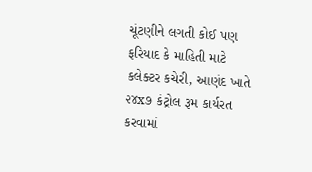ચૂંટણીને લગતી કોઈ પણ ફરિયાદ કે માહિતી માટે કલેક્ટર કચેરી, આણંદ ખાતે ૨૪x૭ કંટ્રોલ રૂમ કાર્યરત કરવામાં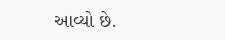આવ્યો છે.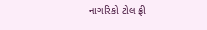નાગરિકો ટોલ ફ્રી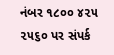નંબર ૧૮૦૦ ૪૨૫ ૨૫૬૦ પર સંપર્ક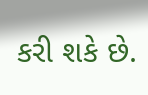કરી શકે છે.